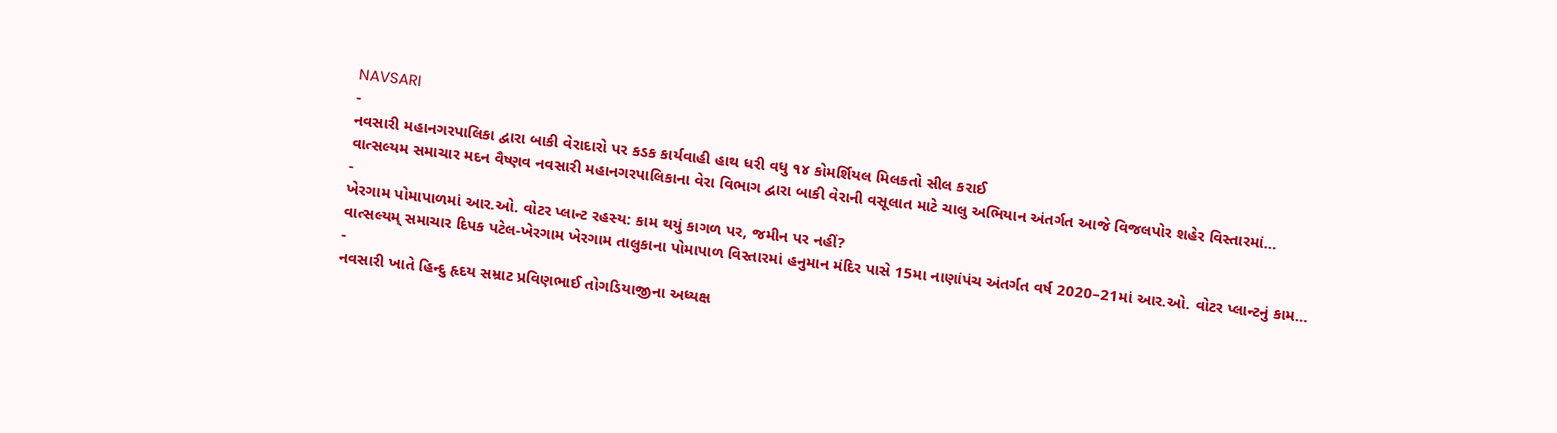NAVSARI
-
નવસારી મહાનગરપાલિકા દ્વારા બાકી વેરાદારો પર કડક કાર્યવાહી હાથ ધરી વધુ ૧૪ કોમર્શિયલ મિલકતો સીલ કરાઈ
વાત્સલ્યમ સમાચાર મદન વૈષ્ણવ નવસારી મહાનગરપાલિકાના વેરા વિભાગ દ્વારા બાકી વેરાની વસૂલાત માટે ચાલુ અભિયાન અંતર્ગત આજે વિજલપોર શહેર વિસ્તારમાં…
-
ખેરગામ પોમાપાળમાં આર.ઓ. વોટર પ્લાન્ટ રહસ્ય: કામ થયું કાગળ પર, જમીન પર નહીં?
વાત્સલ્યમ્ સમાચાર દિપક પટેલ-ખેરગામ ખેરગામ તાલુકાના પોમાપાળ વિસ્તારમાં હનુમાન મંદિર પાસે 15મા નાણાંપંચ અંતર્ગત વર્ષ 2020–21માં આર.ઓ. વોટર પ્લાન્ટનું કામ…
-
નવસારી ખાતે હિન્દુ હૃદય સમ્રાટ પ્રવિણભાઈ તોગડિયાજીના અધ્યક્ષ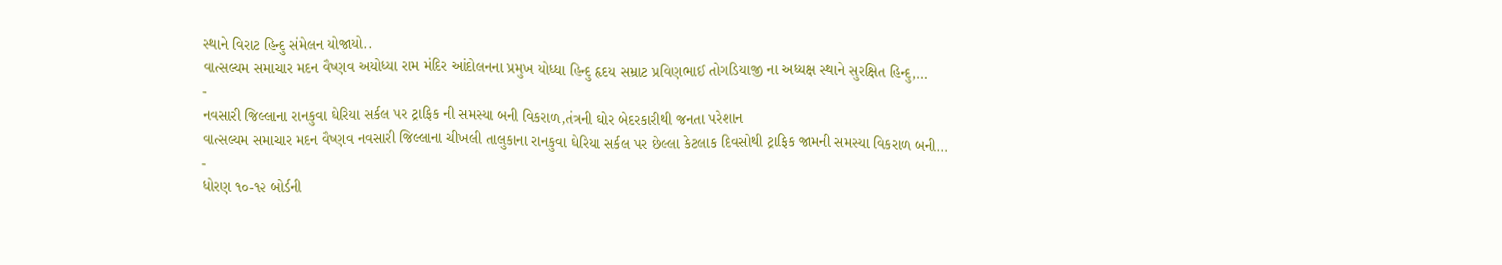સ્થાને વિરાટ હિન્દુ સંમેલન યોજાયો..
વાત્સલ્યમ સમાચાર મદન વૈષ્ણવ અયોધ્યા રામ મંદિર આંદોલનના પ્રમુખ યોધ્ધા હિન્દુ હૃદય સમ્રાટ પ્રવિણભાઈ તોગડિયાજી ના અધ્યક્ષ સ્થાને સુરક્ષિત હિન્દુ,…
-
નવસારી જિલ્લાના રાનકુવા ઘેરિયા સર્કલ પર ટ્રાફિક ની સમસ્યા બની વિકરાળ,તંત્રની ઘોર બેદરકારીથી જનતા પરેશાન
વાત્સલ્યમ સમાચાર મદન વૈષ્ણવ નવસારી જિલ્લાના ચીખલી તાલુકાના રાનકુવા ઘેરિયા સર્કલ પર છેલ્લા કેટલાક દિવસોથી ટ્રાફિક જામની સમસ્યા વિકરાળ બની…
-
ધોરણ ૧૦-૧૨ બોર્ડની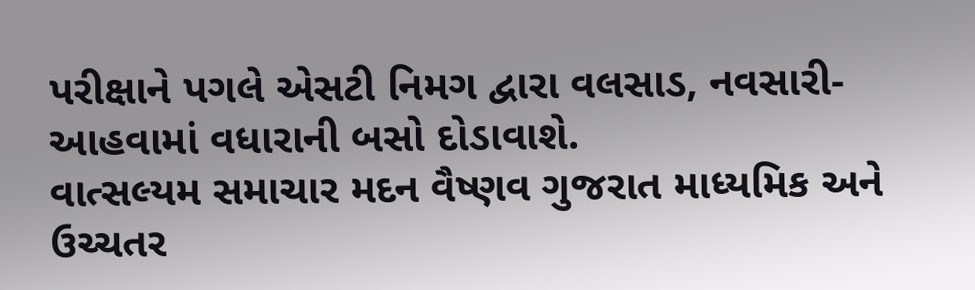પરીક્ષાને પગલે એસટી નિમગ દ્વારા વલસાડ, નવસારી-આહવામાં વધારાની બસો દોડાવાશે.
વાત્સલ્યમ સમાચાર મદન વૈષ્ણવ ગુજરાત માધ્યમિક અને ઉચ્ચતર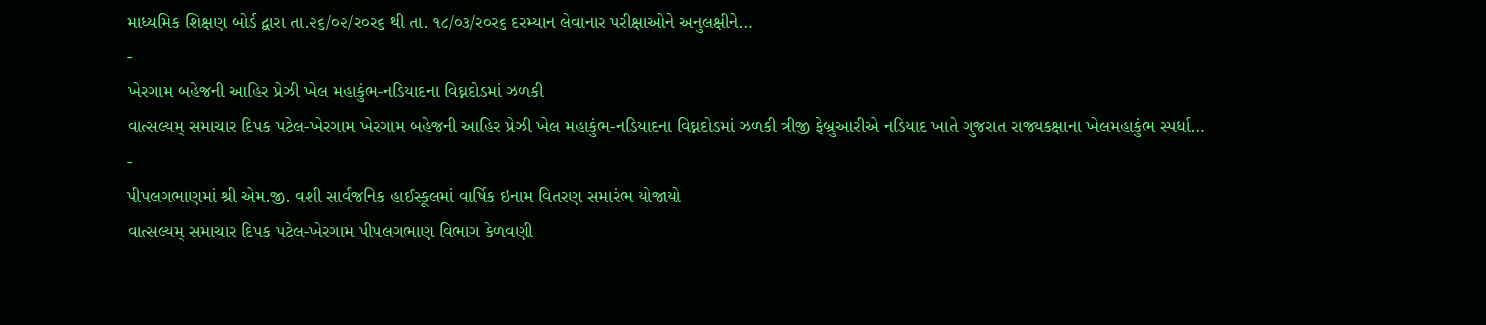માધ્યમિક શિક્ષણ બોર્ડ દ્વારા તા.૨૬/૦૨/ર૦ર૬ થી તા. ૧૮/૦૩/ર૦ર૬ દરમ્યાન લેવાનાર પરીક્ષાઓને અનુલક્ષીને…
-
ખેરગામ બહેજની આહિર પ્રેઝી ખેલ મહાકુંભ-નડિયાદના વિઘ્નદોડમાં ઝળકી
વાત્સલ્યમ્ સમાચાર દિપક પટેલ-ખેરગામ ખેરગામ બહેજની આહિર પ્રેઝી ખેલ મહાકુંભ-નડિયાદના વિઘ્નદોડમાં ઝળકી ત્રીજી ફેબ્રુઆરીએ નડિયાદ ખાતે ગુજરાત રાજ્યકક્ષાના ખેલમહાકુંભ સ્પર્ધા…
-
પીપલગભાણમાં શ્રી એમ.જી. વશી સાર્વજનિક હાઈસ્કૂલમાં વાર્ષિક ઇનામ વિતરણ સમારંભ યોજાયો
વાત્સલ્યમ્ સમાચાર દિપક પટેલ-ખેરગામ પીપલગભાણ વિભાગ કેળવણી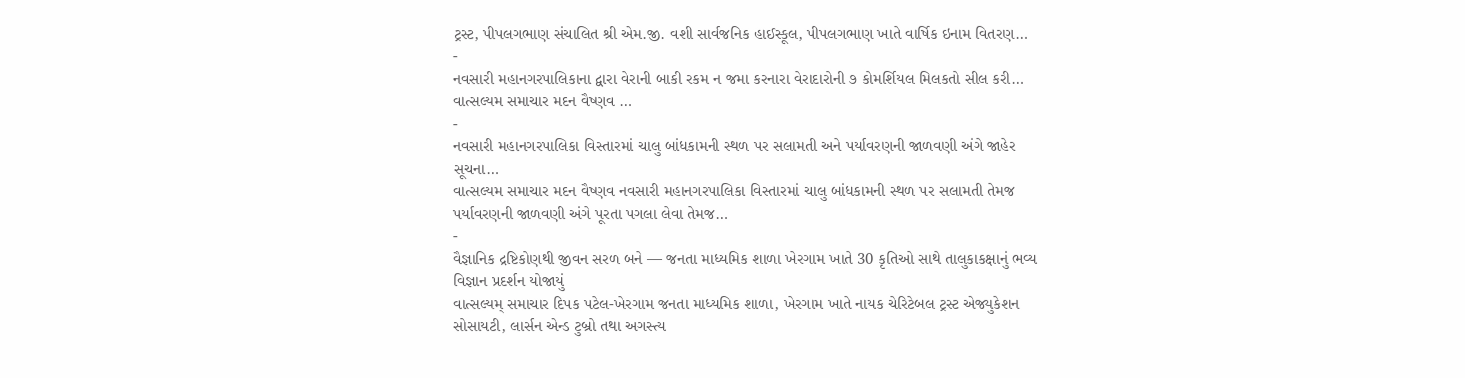ટ્રસ્ટ, પીપલગભાણ સંચાલિત શ્રી એમ.જી. વશી સાર્વજનિક હાઈસ્કૂલ, પીપલગભાણ ખાતે વાર્ષિક ઇનામ વિતરણ…
-
નવસારી મહાનગરપાલિકાના દ્વારા વેરાની બાકી રકમ ન જમા કરનારા વેરાદારોની ૭ કોમર્શિયલ મિલકતો સીલ કરી…
વાત્સલ્યમ સમાચાર મદન વૈષ્ણવ …
-
નવસારી મહાનગરપાલિકા વિસ્તારમાં ચાલુ બાંધકામની સ્થળ પર સલામતી અને પર્યાવરણની જાળવણી અંગે જાહેર સૂચના…
વાત્સલ્યમ સમાચાર મદન વૈષ્ણવ નવસારી મહાનગરપાલિકા વિસ્તારમાં ચાલુ બાંધકામની સ્થળ પર સલામતી તેમજ પર્યાવરણની જાળવણી અંગે પૂરતા પગલા લેવા તેમજ…
-
વૈજ્ઞાનિક દ્રષ્ટિકોણથી જીવન સરળ બને — જનતા માધ્યમિક શાળા ખેરગામ ખાતે 30 કૃતિઓ સાથે તાલુકાકક્ષાનું ભવ્ય વિજ્ઞાન પ્રદર્શન યોજાયું
વાત્સલ્યમ્ સમાચાર દિપક પટેલ-ખેરગામ જનતા માધ્યમિક શાળા, ખેરગામ ખાતે નાયક ચેરિટેબલ ટ્રસ્ટ એજ્યુકેશન સોસાયટી, લાર્સન એન્ડ ટુબ્રો તથા અગસ્ત્ય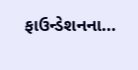ફાઉન્ડેશનના…